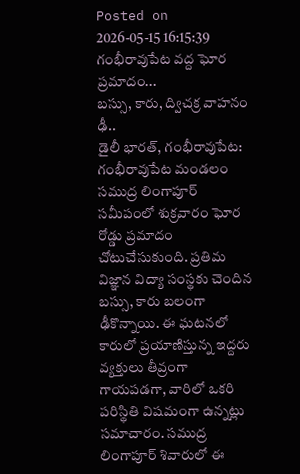Posted on 2026-05-15 16:15:39
గంభీరావుపేట వద్ద ఘోర ప్రమాదం...
బస్సు, కారు, ద్విచక్ర వాహనం ఢీ..
డైలీ భారత్, గంభీరావుపేట: గంభీరావుపేట మండలం సముద్ర లింగాపూర్ సమీపంలో శుక్రవారం ఘోర రోడ్డు ప్రమాదం చోటుచేసుకుంది. ప్రతిమ విజ్ఞాన విద్యా సంస్థకు చెందిన బస్సు, కారు బలంగా ఢీకొన్నాయి. ఈ ఘటనలో కారులో ప్రయాణిస్తున్న ఇద్దరు వ్యక్తులు తీవ్రంగా గాయపడగా, వారిలో ఒకరి పరిస్థితి విషమంగా ఉన్నట్లు సమాచారం. సముద్ర లింగాపూర్ శివారులో ఈ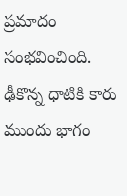ప్రమాదం సంభవించింది. ఢీకొన్న ధాటికి కారు ముందు భాగం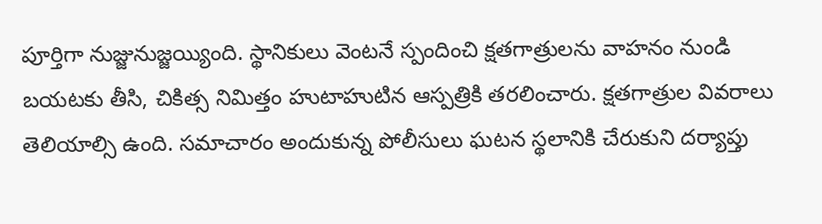పూర్తిగా నుజ్జునుజ్జయ్యింది. స్థానికులు వెంటనే స్పందించి క్షతగాత్రులను వాహనం నుండి బయటకు తీసి, చికిత్స నిమిత్తం హుటాహుటిన ఆస్పత్రికి తరలించారు. క్షతగాత్రుల వివరాలు తెలియాల్సి ఉంది. సమాచారం అందుకున్న పోలీసులు ఘటన స్థలానికి చేరుకుని దర్యాప్తు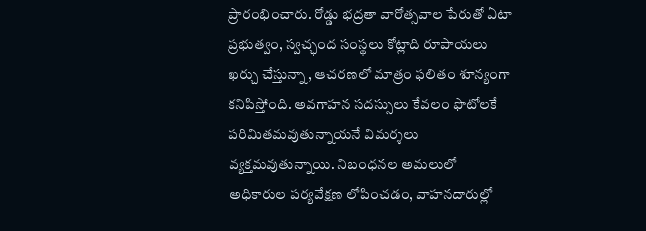ప్రారంభించారు. రోడ్డు భద్రతా వారోత్సవాల పేరుతో ఏటా ప్రభుత్వం, స్వచ్ఛంద సంస్థలు కోట్లాది రూపాయలు ఖర్చు చేస్తున్నా, ఆచరణలో మాత్రం ఫలితం శూన్యంగా కనిపిస్తోంది. అవగాహన సదస్సులు కేవలం ఫొటోలకే పరిమితమవుతున్నాయనే విమర్శలు వ్యక్తమవుతున్నాయి. నిబంధనల అమలులో అధికారుల పర్యవేక్షణ లోపించడం, వాహనదారుల్లో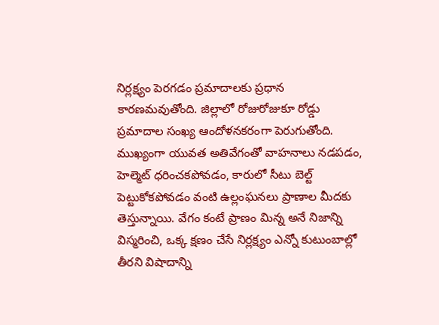నిర్లక్ష్యం పెరగడం ప్రమాదాలకు ప్రధాన కారణమవుతోంది. జిల్లాలో రోజురోజుకూ రోడ్డు ప్రమాదాల సంఖ్య ఆందోళనకరంగా పెరుగుతోంది. ముఖ్యంగా యువత అతివేగంతో వాహనాలు నడపడం, హెల్మెట్ ధరించకపోవడం, కారులో సీటు బెల్ట్ పెట్టుకోకపోవడం వంటి ఉల్లంఘనలు ప్రాణాల మీదకు తెస్తున్నాయి. వేగం కంటే ప్రాణం మిన్న అనే నిజాన్ని విస్మరించి, ఒక్క క్షణం చేసే నిర్లక్ష్యం ఎన్నో కుటుంబాల్లో తీరని విషాదాన్ని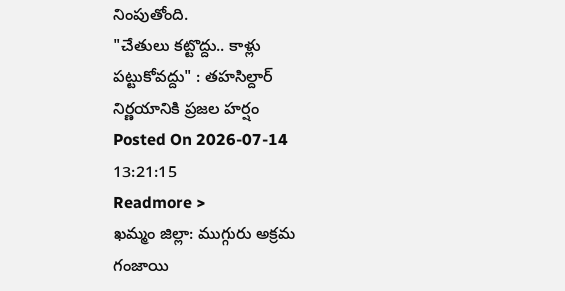నింపుతోంది.
"చేతులు కట్టొద్దు.. కాళ్లు పట్టుకోవద్దు" : తహసిల్దార్ నిర్ణయానికి ప్రజల హర్షం
Posted On 2026-07-14 13:21:15
Readmore >
ఖమ్మం జిల్లా: ముగ్గురు అక్రమ గంజాయి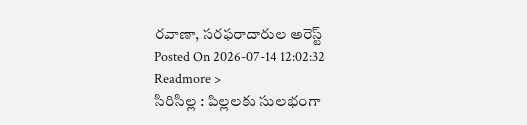రవాణా, సరఫరాదారుల అరెస్ట్
Posted On 2026-07-14 12:02:32
Readmore >
సిరిసిల్ల : పిల్లలకు సులభంగా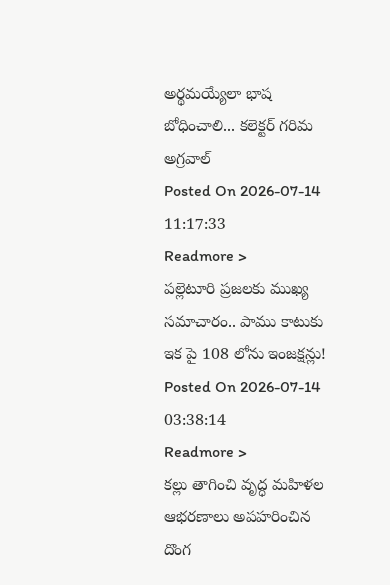అర్థమయ్యేలా భాష బోధించాలి... కలెక్టర్ గరిమ అగ్రవాల్
Posted On 2026-07-14 11:17:33
Readmore >
పల్లెటూరి ప్రజలకు ముఖ్య సమాచారం.. పాము కాటుకు ఇక పై 108 లోను ఇంజక్షన్లు!
Posted On 2026-07-14 03:38:14
Readmore >
కల్లు తాగించి వృద్ధ మహిళల ఆభరణాలు అపహరించిన దొంగ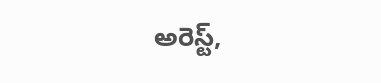అరెస్ట్,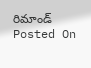రిమాండ్
Posted On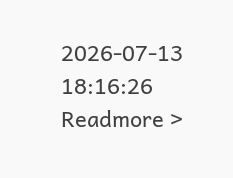2026-07-13 18:16:26
Readmore >